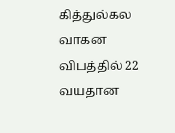கித்துல்கல வாகன விபத்தில் 22 வயதான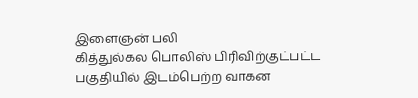இளைஞன் பலி
கித்துல்கல பொலிஸ் பிரிவிற்குட்பட்ட பகுதியில் இடம்பெற்ற வாகன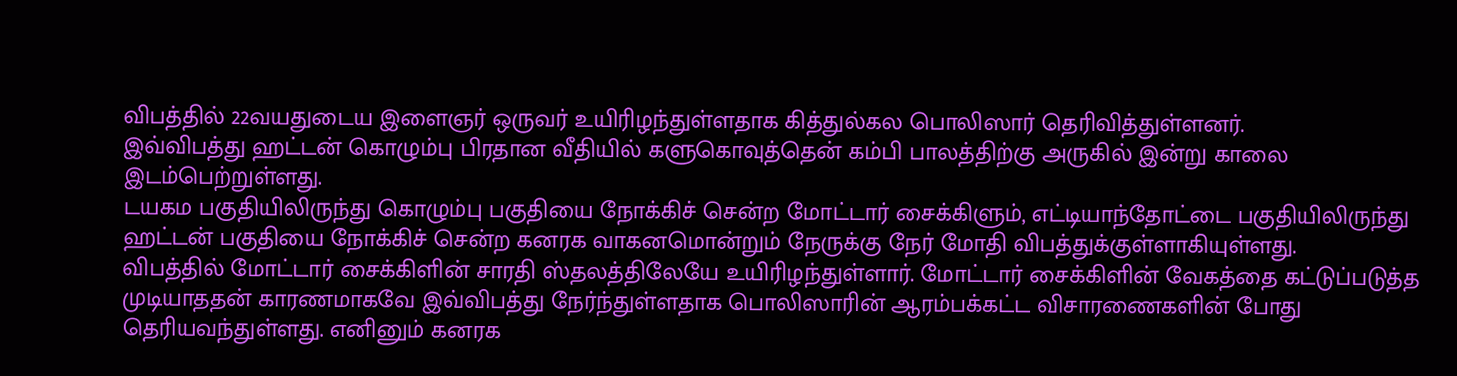விபத்தில் 22வயதுடைய இளைஞர் ஒருவர் உயிரிழந்துள்ளதாக கித்துல்கல பொலிஸார் தெரிவித்துள்ளனர்.
இவ்விபத்து ஹட்டன் கொழும்பு பிரதான வீதியில் களுகொவுத்தென் கம்பி பாலத்திற்கு அருகில் இன்று காலை இடம்பெற்றுள்ளது.
டயகம பகுதியிலிருந்து கொழும்பு பகுதியை நோக்கிச் சென்ற மோட்டார் சைக்கிளும், எட்டியாந்தோட்டை பகுதியிலிருந்து ஹட்டன் பகுதியை நோக்கிச் சென்ற கனரக வாகனமொன்றும் நேருக்கு நேர் மோதி விபத்துக்குள்ளாகியுள்ளது.
விபத்தில் மோட்டார் சைக்கிளின் சாரதி ஸ்தலத்திலேயே உயிரிழந்துள்ளார். மோட்டார் சைக்கிளின் வேகத்தை கட்டுப்படுத்த முடியாததன் காரணமாகவே இவ்விபத்து நேர்ந்துள்ளதாக பொலிஸாரின் ஆரம்பக்கட்ட விசாரணைகளின் போது தெரியவந்துள்ளது. எனினும் கனரக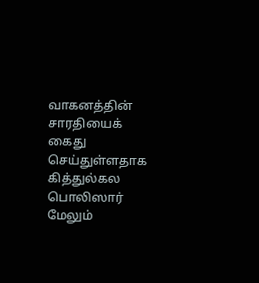வாகனத்தின் சாரதியைக் கைது செய்துள்ளதாக கித்துல்கல பொலிஸார் மேலும்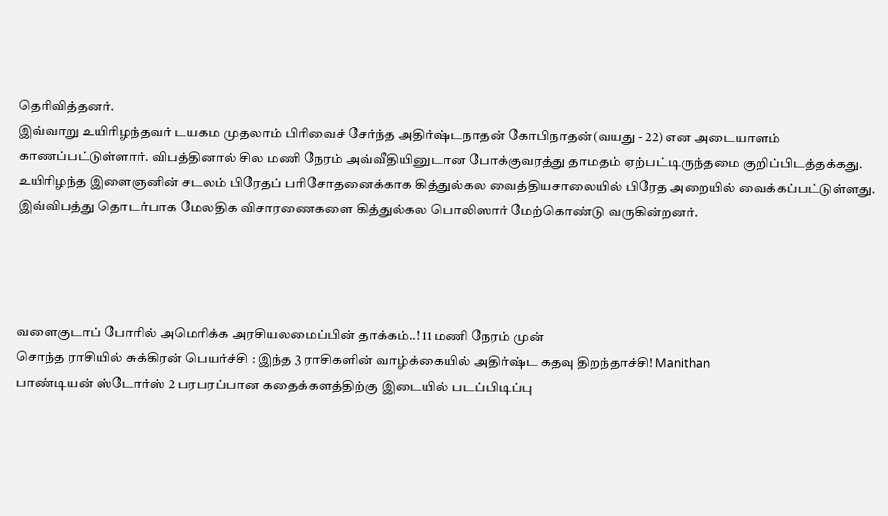தெரிவித்தனர்.
இவ்வாறு உயிரிழந்தவர் டயகம முதலாம் பிரிவைச் சேர்ந்த அதிர்ஷ்டநாதன் கோபிநாதன்(வயது - 22) என அடையாளம் காணப்பட்டுள்ளார். விபத்தினால் சில மணி நேரம் அவ்வீதியினுடான போக்குவரத்து தாமதம் ஏற்பட்டிருந்தமை குறிப்பிடத்தக்கது.
உயிரிழந்த இளைஞனின் சடலம் பிரேதப் பரிசோதனைக்காக கித்துல்கல வைத்தியசாலையில் பிரேத அறையில் வைக்கப்பட்டுள்ளது. இவ்விபத்து தொடர்பாக மேலதிக விசாரணைகளை கித்துல்கல பொலிஸார் மேற்கொண்டு வருகின்றனர்.




வளைகுடாப் போரில் அமெரிக்க அரசியலமைப்பின் தாக்கம்..! 11 மணி நேரம் முன்
சொந்த ராசியில் சுக்கிரன் பெயர்ச்சி : இந்த 3 ராசிகளின் வாழ்க்கையில் அதிர்ஷ்ட கதவு திறந்தாச்சி! Manithan
பாண்டியன் ஸ்டோர்ஸ் 2 பரபரப்பான கதைக்களத்திற்கு இடையில் படப்பிடிப்பு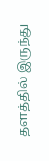தளத்தில் இருந்து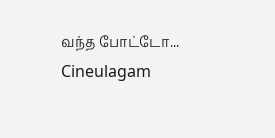வந்த போட்டோ... Cineulagam